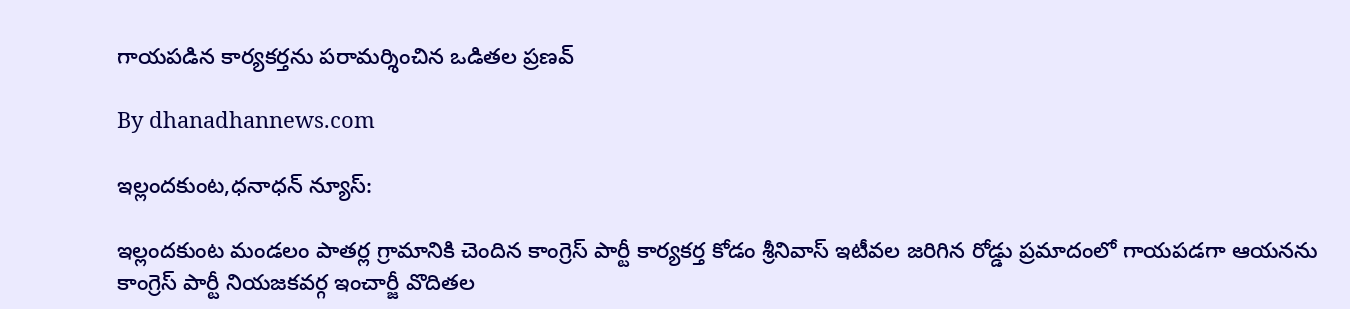గాయపడిన కార్యకర్తను పరామర్శించిన ఒడితల ప్రణవ్

By dhanadhannews.com

ఇల్లందకుంట,ధనాధన్ న్యూస్:

ఇల్లందకుంట మండలం పాతర్ల గ్రామానికి చెందిన కాంగ్రెస్ పార్టీ కార్యకర్త కోడం శ్రీనివాస్ ఇటీవల జరిగిన రోడ్డు ప్రమాదంలో గాయపడగా ఆయనను కాంగ్రెస్ పార్టీ నియజకవర్గ ఇంచార్జీ వొదితల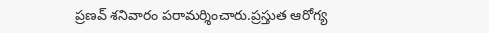ప్రణవ్ శనివారం పరామర్శించారు.ప్రస్తుత ఆరోగ్య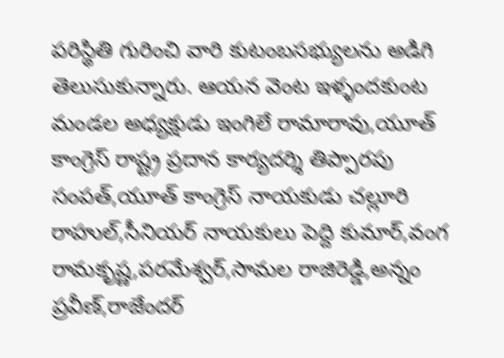పరిస్థితి గురించి వారి కుటంబసభ్యులను అడిగి తెలుసుకున్నారు. ఆయన వెంట ఇళ్ళందకుంట మండల అధ్యక్షుడు ఇంగిలే రామారావు,యూత్ కాంగ్రెస్ రాష్ట్ర ప్రదాన కార్యదర్శి తిప్పారపు సంపత్,యూత్ కాంగ్రెస్ నాయకుడు చల్లూరి రాహుల్,సీనియర్ నాయకులు పెద్ది కుమార్,వంగ రామకృష్ణ,పరమేశ్వర్,సామల రాజిరెడ్డి,అన్నం ప్రవీణ్,రాజేందర్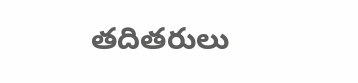తదితరులు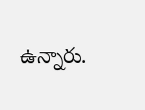ఉన్నారు.